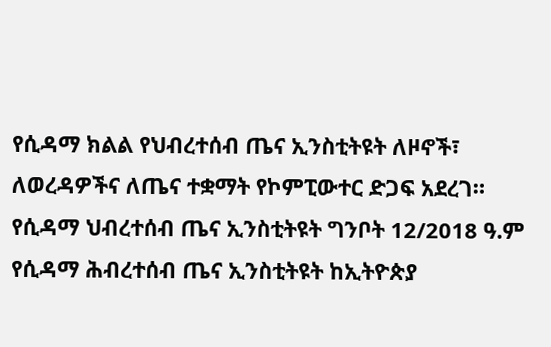የሲዳማ ክልል የህብረተሰብ ጤና ኢንስቲትዩት ለዞኖች፣ ለወረዳዎችና ለጤና ተቋማት የኮምፒውተር ድጋፍ አደረገ።
የሲዳማ ህብረተሰብ ጤና ኢንስቲትዩት ግንቦት 12/2018 ዓ.ም
የሲዳማ ሕብረተሰብ ጤና ኢንስቲትዩት ከኢትዮጵያ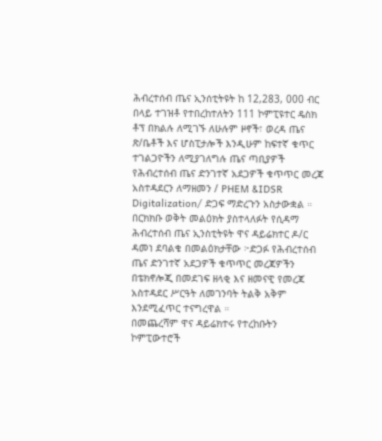ሕብረተሰብ ጤና ኢንሰቲትዩት ከ 12,283, 000 ብር በላይ ተገዝቶ የተበረከተለትን 111 ኮምፒዩተር ዴስክ ቶፕ በክልሉ ለሚገኙ ለሁሉም ዞኖች፣ ወረዳ ጤና ጽ/ቤቶች እና ሆስፒታሎች እንዲሁም ከፍተኛ ቁጥር ተገልጋዮችን ለሚያገለግሉ ጤና ጣቢያዎች የሕብረተሰብ ጤና ድንገተኛ አደጋዎች ቁጥጥር መረጃ አስተዳደርን ለማዘመን / PHEM &IDSR Digitalization/ ድጋፍ ማድረጉን አስታውቋል ።
በርክክቡ ወቅት መልዕክት ያስተላለፉት የሲዳማ ሕብረተሰብ ጤና ኢንስቲትዩት ዋና ዳይሬክተር ዶ/ር ዳመነ ደባልቄ በመልዕክታቸው ፦ድጋፉ የሕብረተሰብ ጤና ድንገተኛ አደጋዎች ቁጥጥር መረጃዎችን በቴክኖሎጂ በመደገፍ ዘላቂ እና ዘመናዊ የመረጃ አስተዳደር ሥርዓት ለመገንባት ትልቅ አቅም እንደሚፈጥር ተናግረዋል ።
በመጨረሻም ዋና ዳይሬክተሩ የተረከቡትን ኮምፒውተሮች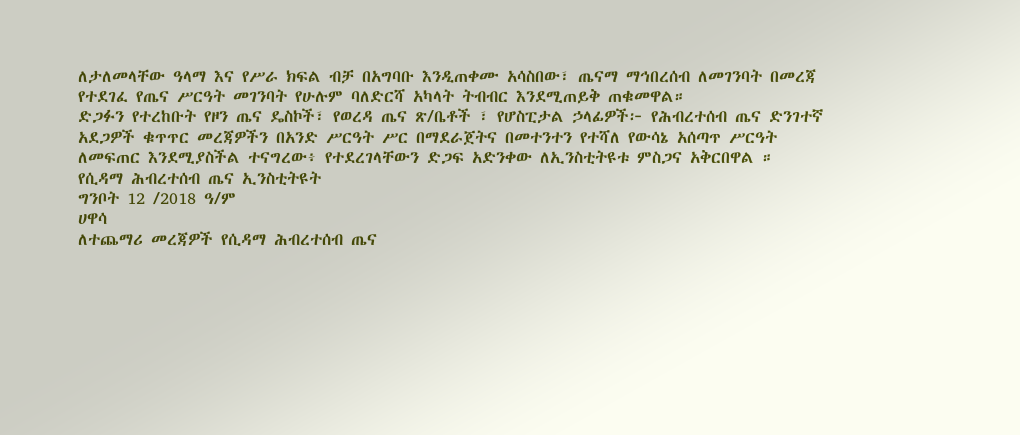ለታለመላቸው ዓላማ እና የሥራ ክፍል ብቻ በአግባቡ እንዲጠቀሙ አሳስበው፣ ጤናማ ማኅበረሰብ ለመገንባት በመረጃ የተደገፈ የጤና ሥርዓት መገንባት የሁሉም ባለድርሻ አካላት ትብብር እንደሚጠይቅ ጠቁመዋል።
ድጋፉን የተረከቡት የዞን ጤና ዴስኮች፣ የወረዳ ጤና ጽ/ቤቶች ፣ የሆስፒታል ኃላፊዎች፦ የሕብረተሰብ ጤና ድንገተኛ አደጋዎች ቁጥጥር መረጃዎችን በአንድ ሥርዓት ሥር በማደራጀትና በመተንተን የተሻለ የውሳኔ አሰጣጥ ሥርዓት ለመፍጠር እንደሚያስችል ተናግረው፥ የተደረገላቸውን ድጋፍ አድንቀው ለኢንስቲትዩቱ ምስጋና አቅርበዋል ።
የሲዳማ ሕብረተሰብ ጤና ኢንስቲትዩት
ግንቦት 12 /2018 ዓ/ም
ሀዋሳ
ለተጨማሪ መረጃዎች የሲዳማ ሕብረተሰብ ጤና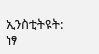ኢንስቲትዩት:
ነፃ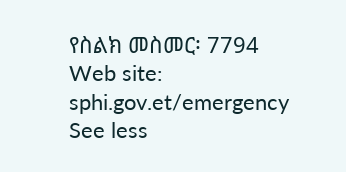የስልክ መስመር፡ 7794
Web site: sphi.gov.et/emergency
See less